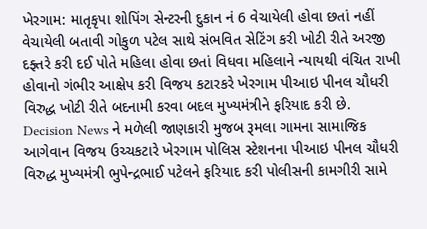ખેરગામ: માતૃકૃપા શોપિંગ સેન્ટરની દુકાન નં 6 વેચાયેલી હોવા છતાં નહીં વેચાયેલી બતાવી ગોકુળ પટેલ સાથે સંભવિત સેટિંગ કરી ખોટી રીતે અરજી દફ્તરે કરી દઈ પોતે મહિલા હોવા છતાં વિધવા મહિલાને ન્યાયથી વંચિત રાખી હોવાનો ગંભીર આક્ષેપ કરી વિજય કટારકરે ખેરગામ પીઆઇ પીનલ ચૌધરી વિરુદ્ધ ખોટી રીતે બદનામી કરવા બદલ મુખ્યમંત્રીને ફરિયાદ કરી છે.
Decision News ને મળેલી જાણકારી મુજબ રૂમલા ગામના સામાજિક આગેવાન વિજય ઉચ્ચકટારે ખેરગામ પોલિસ સ્ટેશનના પીઆઇ પીનલ ચૌધરી વિરુદ્ધ મુખ્યમંત્રી ભુપેન્દ્રભાઈ પટેલને ફરિયાદ કરી પોલીસની કામગીરી સામે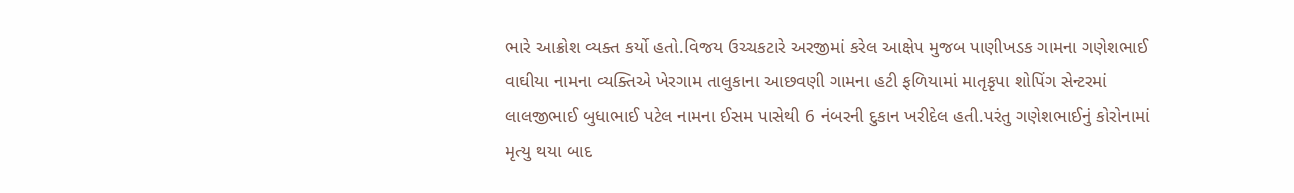ભારે આક્રોશ વ્યક્ત કર્યો હતો.વિજય ઉચ્ચકટારે અરજીમાં કરેલ આક્ષેપ મુજબ પાણીખડક ગામના ગણેશભાઈ વાઘીયા નામના વ્યક્તિએ ખેરગામ તાલુકાના આછવણી ગામના હટી ફળિયામાં માતૃકૃપા શોપિંગ સેન્ટરમાં લાલજીભાઈ બુધાભાઈ પટેલ નામના ઈસમ પાસેથી 6 નંબરની દુકાન ખરીદેલ હતી.પરંતુ ગણેશભાઈનું કોરોનામાં મૃત્યુ થયા બાદ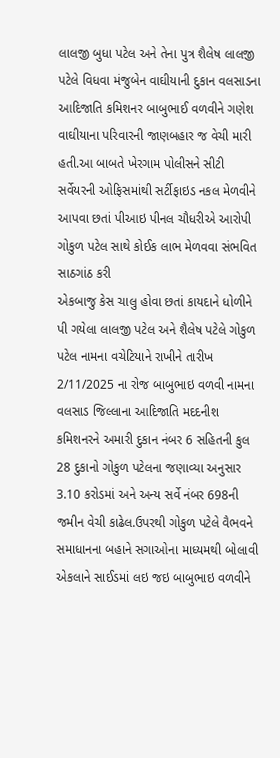લાલજી બુધા પટેલ અને તેના પુત્ર શૈલેષ લાલજી પટેલે વિધવા મંજુબેન વાઘીયાની દુકાન વલસાડના આદિજાતિ કમિશનર બાબુભાઈ વળવીને ગણેશ વાઘીયાના પરિવારની જાણબહાર જ વેચી મારી હતી.આ બાબતે ખેરગામ પોલીસને સીટી સર્વેયરની ઓફિસમાંથી સર્ટીફાઇડ નકલ મેળવીને આપવા છતાં પીઆઇ પીનલ ચૌધરીએ આરોપી ગોકુળ પટેલ સાથે કોઈક લાભ મેળવવા સંભવિત સાઠગાંઠ કરી
એકબાજુ કેસ ચાલુ હોવા છતાં કાયદાને ધોળીને પી ગયેલા લાલજી પટેલ અને શૈલેષ પટેલે ગોકુળ પટેલ નામના વચેટિયાને રાખીને તારીખ 2/11/2025 ના રોજ બાબુભાઇ વળવી નામના વલસાડ જિલ્લાના આદિજાતિ મદદનીશ કમિશનરને અમારી દુકાન નંબર 6 સહિતની કુલ 28 દુકાનો ગોકુળ પટેલના જણાવ્યા અનુસાર 3.10 કરોડમાં અને અન્ય સર્વે નંબર 698ની જમીન વેચી કાઢેલ.ઉપરથી ગોકુળ પટેલે વૈભવને સમાધાનના બહાને સગાઓના માધ્યમથી બોલાવી એકલાને સાઈડમાં લઇ જઇ બાબુભાઇ વળવીને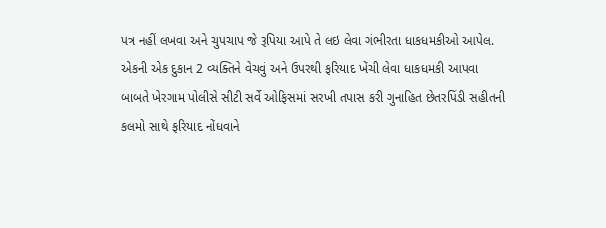પત્ર નહીં લખવા અને ચુપચાપ જે રૂપિયા આપે તે લઇ લેવા ગંભીરતા ધાકધમકીઓ આપેલ.
એકની એક દુકાન 2 વ્યક્તિને વેચવું અને ઉપરથી ફરિયાદ ખેંચી લેવા ધાકધમકી આપવા બાબતે ખેરગામ પોલીસે સીટી સર્વે ઓફિસમાં સરખી તપાસ કરી ગુનાહિત છેતરપિંડી સહીતની કલમો સાથે ફરિયાદ નોંધવાને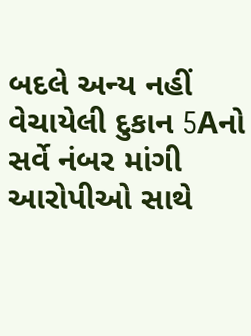બદલે અન્ય નહીં વેચાયેલી દુકાન 5Aનો સર્વે નંબર માંગી આરોપીઓ સાથે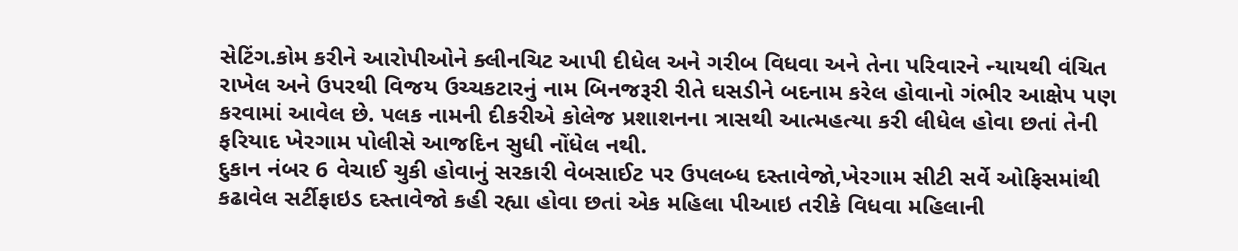સેટિંગ.કોમ કરીને આરોપીઓને ક્લીનચિટ આપી દીધેલ અને ગરીબ વિધવા અને તેના પરિવારને ન્યાયથી વંચિત રાખેલ અને ઉપરથી વિજય ઉચ્ચકટારનું નામ બિનજરૂરી રીતે ઘસડીને બદનામ કરેલ હોવાનો ગંભીર આક્ષેપ પણ કરવામાં આવેલ છે. પલક નામની દીકરીએ કોલેજ પ્રશાશનના ત્રાસથી આત્મહત્યા કરી લીધેલ હોવા છતાં તેની ફરિયાદ ખેરગામ પોલીસે આજદિન સુધી નોંધેલ નથી.
દુકાન નંબર 6 વેચાઈ ચુકી હોવાનું સરકારી વેબસાઈટ પર ઉપલબ્ધ દસ્તાવેજો,ખેરગામ સીટી સર્વે ઓફિસમાંથી કઢાવેલ સર્ટીફાઇડ દસ્તાવેજો કહી રહ્યા હોવા છતાં એક મહિલા પીઆઇ તરીકે વિધવા મહિલાની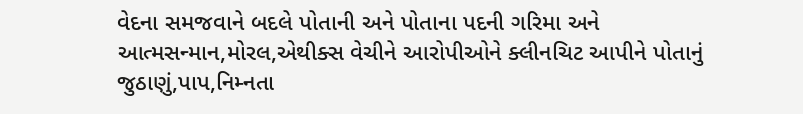વેદના સમજવાને બદલે પોતાની અને પોતાના પદની ગરિમા અને આત્મસન્માન,મોરલ,એથીક્સ વેચીને આરોપીઓને ક્લીનચિટ આપીને પોતાનું જુઠાણું,પાપ,નિમ્નતા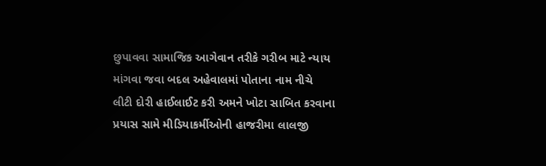છુપાવવા સામાજિક આગેવાન તરીકે ગરીબ માટે ન્યાય માંગવા જવા બદલ અહેવાલમાં પોતાના નામ નીચે લીટી દોરી હાઈલાઈટ કરી અમને ખોટા સાબિત કરવાના પ્રયાસ સામે મીડિયાકર્મીઓની હાજરીમા લાલજી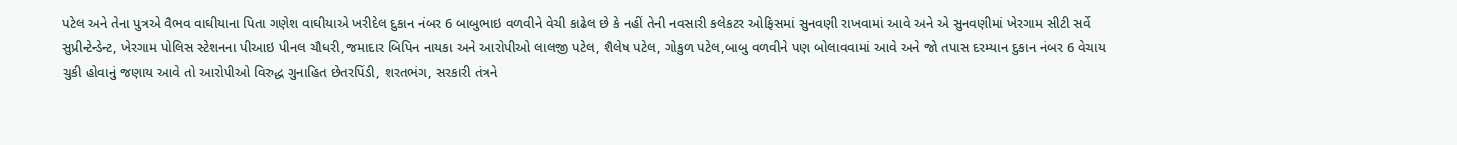પટેલ અને તેના પુત્રએ વૈભવ વાઘીયાના પિતા ગણેશ વાઘીયાએ ખરીદેલ દુકાન નંબર 6 બાબુભાઇ વળવીને વેચી કાઢેલ છે કે નહીં તેની નવસારી કલેકટર ઓફિસમાં સુનવણી રાખવામાં આવે અને એ સુનવણીમાં ખેરગામ સીટી સર્વે સુપ્રીન્ટેન્ડેન્ટ, ખેરગામ પોલિસ સ્ટેશનના પીઆઇ પીનલ ચૌધરી,જમાદાર બિપિન નાયકા અને આરોપીઓ લાલજી પટેલ, શૈલેષ પટેલ, ગોકુળ પટેલ,બાબુ વળવીને પણ બોલાવવામાં આવે અને જો તપાસ દરમ્યાન દુકાન નંબર 6 વેચાય ચુકી હોવાનું જણાય આવે તો આરોપીઓ વિરુદ્ધ ગુનાહિત છેતરપિંડી, શરતભંગ, સરકારી તંત્રને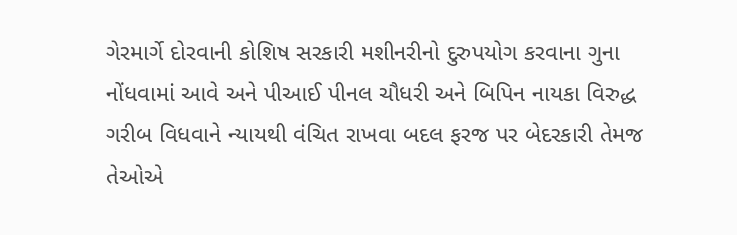ગેરમાર્ગે દોરવાની કોશિષ સરકારી મશીનરીનો દુરુપયોગ કરવાના ગુના નોંધવામાં આવે અને પીઆઈ પીનલ ચૌધરી અને બિપિન નાયકા વિરુદ્ધ ગરીબ વિધવાને ન્યાયથી વંચિત રાખવા બદલ ફરજ પર બેદરકારી તેમજ તેઓએ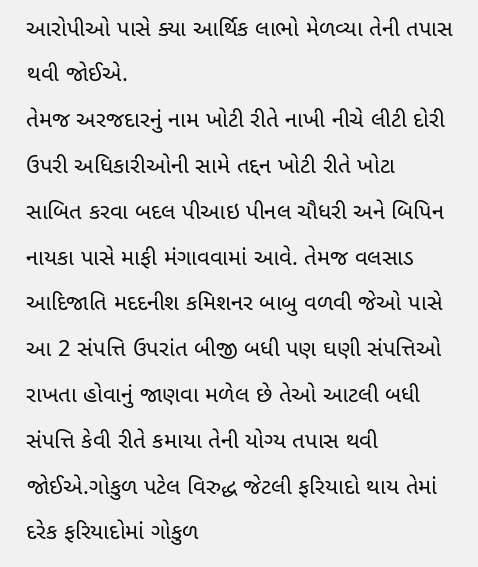આરોપીઓ પાસે ક્યા આર્થિક લાભો મેળવ્યા તેની તપાસ થવી જોઈએ.
તેમજ અરજદારનું નામ ખોટી રીતે નાખી નીચે લીટી દોરી ઉપરી અધિકારીઓની સામે તદ્દન ખોટી રીતે ખોટા સાબિત કરવા બદલ પીઆઇ પીનલ ચૌધરી અને બિપિન નાયકા પાસે માફી મંગાવવામાં આવે. તેમજ વલસાડ આદિજાતિ મદદનીશ કમિશનર બાબુ વળવી જેઓ પાસે આ 2 સંપત્તિ ઉપરાંત બીજી બધી પણ ઘણી સંપત્તિઓ રાખતા હોવાનું જાણવા મળેલ છે તેઓ આટલી બધી સંપત્તિ કેવી રીતે કમાયા તેની યોગ્ય તપાસ થવી જોઈએ.ગોકુળ પટેલ વિરુદ્ધ જેટલી ફરિયાદો થાય તેમાં દરેક ફરિયાદોમાં ગોકુળ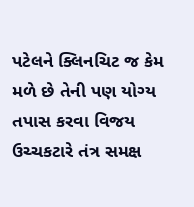પટેલને ક્લિનચિટ જ કેમ મળે છે તેની પણ યોગ્ય તપાસ કરવા વિજય ઉચ્ચકટારે તંત્ર સમક્ષ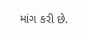માંગ કરી છે.